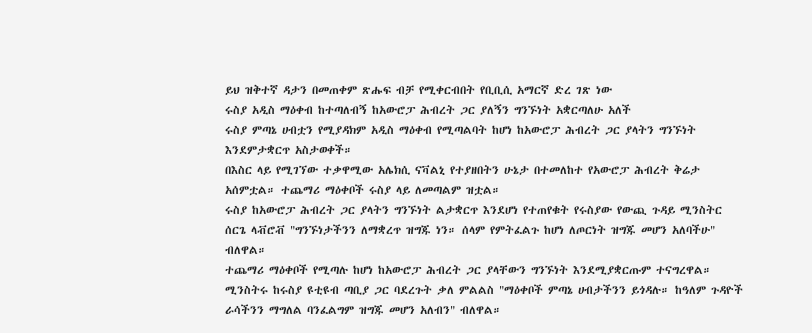ይህ ዝቅተኛ ዳታን በመጠቀም ጽሑፍ ብቻ የሚቀርብበት የቢቢሲ አማርኛ ድረ ገጽ ነው
ሩስያ አዲስ ማዕቀብ ከተጣለብኝ ከአውሮፓ ሕብረት ጋር ያለኝን ግንኙነት አቋርጣለሁ አለች
ሩስያ ምጣኔ ሀብቷን የሚያዳክም አዲስ ማዕቀብ የሚጣልባት ከሆነ ከአውሮፓ ሕብረት ጋር ያላትን ግንኙነት እንደምታቋርጥ አስታወቀች።
በእስር ላይ የሚገኘው ተቃዋሚው አሌክሲ ናቫልኒ የተያዘበትን ሁኔታ በተመለከተ የአውሮፓ ሕብረት ቅሬታ አሰምቷል። ተጨማሪ ማዕቀቦች ሩስያ ላይ ለመጣልም ዝቷል።
ሩስያ ከአውሮፓ ሕብረት ጋር ያላትን ግንኙነት ልታቋርጥ እንደሆነ የተጠየቁት የሩስያው የውጪ ጉዳይ ሚንስትር ሰርጌ ላቭሮቭ "ግንኙነታችንን ለማቋረጥ ዝግጁ ነን። ሰላም የምትፈልጉ ከሆነ ለጦርነት ዝግጁ መሆን አለባችሁ" ብለዋል።
ተጨማሪ ማዕቀቦች የሚጣሉ ከሆነ ከአውሮፓ ሕብረት ጋር ያላቸውን ግንኙነት እንደሚያቋርጡም ተናግረዋል።
ሚንስትሩ ከሩስያ ዩቲዩብ ጣቢያ ጋር ባደረጉት ቃለ ምልልስ "ማዕቀቦች ምጣኔ ሀብታችንን ይጎዳሉ። ከዓለም ጉዳዮች ራሳችንን ማግለል ባንፈልግም ዝግጁ መሆን አለብን" ብለዋል።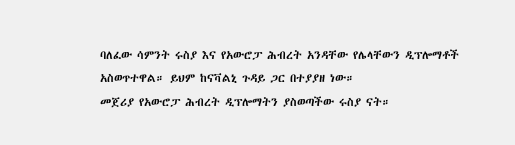ባለፈው ሳምንት ሩስያ እና የአውሮፓ ሕብረት አንዳቸው የሌላቸውን ዲፕሎማቶች አስወጥተዋል። ይህም ከናቫልኒ ጉዳይ ጋር በተያያዘ ነው።
መጀሪያ የአውሮፓ ሕብረት ዲፕሎማትን ያስወጣችው ሩስያ ናት።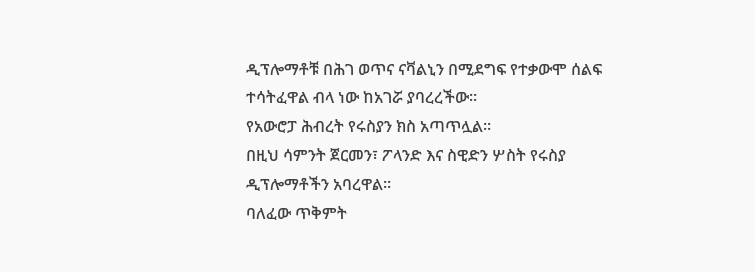ዲፕሎማቶቹ በሕገ ወጥና ናቫልኒን በሚደግፍ የተቃውሞ ሰልፍ ተሳትፈዋል ብላ ነው ከአገሯ ያባረረችው።
የአውሮፓ ሕብረት የሩስያን ክስ አጣጥሏል።
በዚህ ሳምንት ጀርመን፣ ፖላንድ እና ስዊድን ሦስት የሩስያ ዲፕሎማቶችን አባረዋል።
ባለፈው ጥቅምት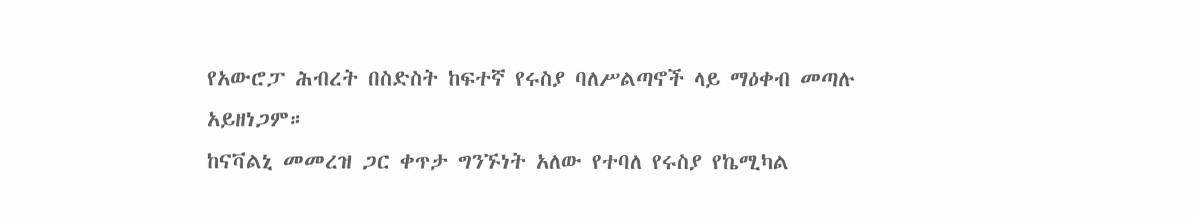የአውሮፓ ሕብረት በስድስት ከፍተኛ የሩስያ ባለሥልጣኖች ላይ ማዕቀብ መጣሉ አይዘነጋም።
ከናቫልኒ መመረዝ ጋር ቀጥታ ግንኙነት አለው የተባለ የሩስያ የኬሚካል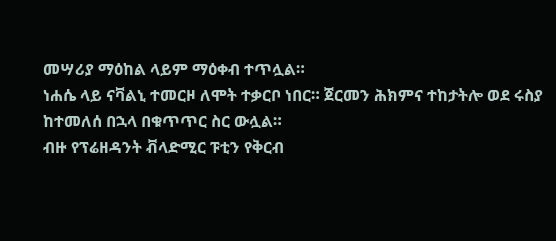መሣሪያ ማዕከል ላይም ማዕቀብ ተጥሏል።
ነሐሴ ላይ ናቫልኒ ተመርዞ ለሞት ተቃርቦ ነበር። ጀርመን ሕክምና ተከታትሎ ወደ ሩስያ ከተመለሰ በኋላ በቁጥጥር ስር ውሏል።
ብዙ የፕሬዘዳንት ቭላድሚር ፑቲን የቅርብ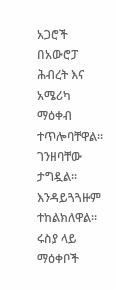አጋሮች በአውሮፓ ሕብረት እና አሜሪካ ማዕቀብ ተጥሎባቸዋል። ገንዘባቸው ታግዷል። እንዳይጓጓዙም ተከልክለዋል።
ሩስያ ላይ ማዕቀቦች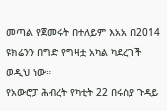መጣል የጀመሩት በተለይም እአአ በ2014 ዩክሬንን በግድ የግዛቷ አካል ካደረገች ወዲህ ነው።
የአውሮፓ ሕብረት የካቲት 22 በሩስያ ጉዳይ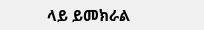ላይ ይመክራል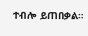ተብሎ ይጠበቃል።